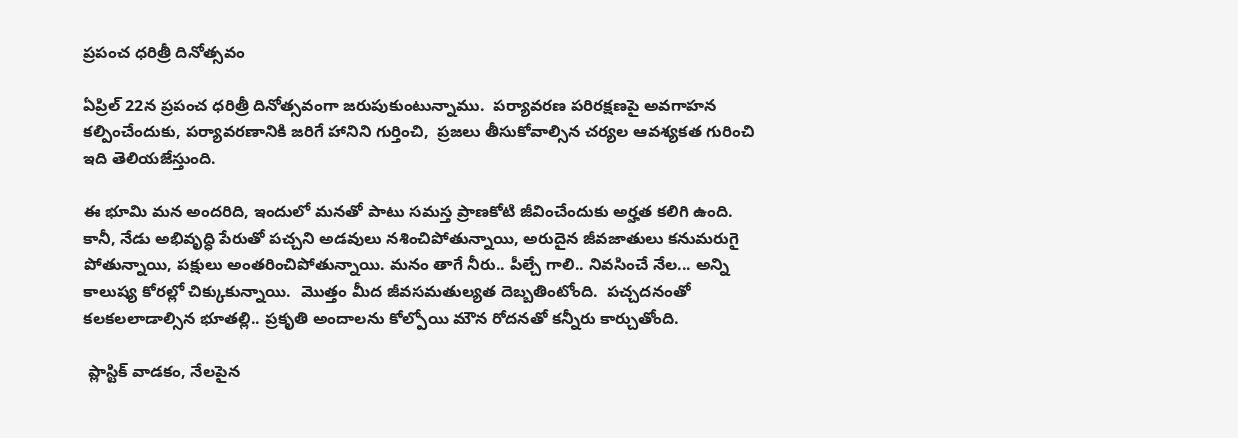ప్రపంచ ధరిత్రీ దినోత్సవం

ఏప్రిల్ 22న ప్రపంచ ధరిత్రీ దినోత్సవంగా జరుపుకుంటున్నాము.  పర్యావరణ పరిరక్షణపై అవగాహన కల్పించేందుకు, పర్యావరణానికి జరిగే హానిని గుర్తించి,  ప్రజలు తీసుకోవాల్సిన చర్యల ఆవశ్యకత గురించి ఇది తెలియజేస్తుంది.

ఈ భూమి మన అందరిది, ఇందులో మనతో పాటు సమస్త ప్రాణకోటి జీవించేందుకు అర్హత కలిగి ఉంది. కానీ, నేడు అభివృద్ధి పేరుతో పచ్చని అడవులు నశించిపోతున్నాయి, అరుదైన జీవజాతులు కనుమరుగై పోతున్నాయి, పక్షులు అంతరించిపోతున్నాయి. మనం తాగే నీరు.. పీల్చే గాలి.. నివసించే నేల... అన్ని  కాలుష్య కోరల్లో చిక్కుకున్నాయి.  మొత్తం మీద జీవసమతుల్యత దెబ్బతింటోంది.  పచ్చదనంతో కలకలలాడాల్సిన భూతల్లి.. ప్రకృతి అందాలను కోల్పోయి మౌన రోదనతో కన్నీరు కార్చుతోంది.

 ప్లాస్టిక్ వాడకం, నేలపైన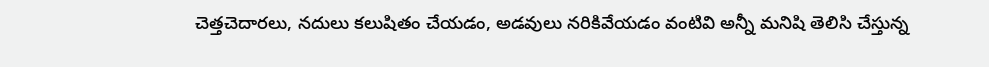చెత్తచెదారలు, నదులు కలుషితం చేయడం, అడవులు నరికివేయడం వంటివి అన్నీ మనిషి తెలిసి చేస్తున్న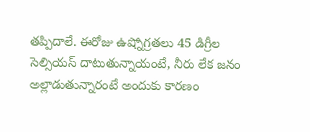తప్పిదాలే. ఈరోజు ఉష్నోగ్రతలు 45 డిగ్రీల సెల్సియస్ దాటుతున్నాయంటే, నీరు లేక జనం అల్లాడుతున్నారంటే అందుకు కారణం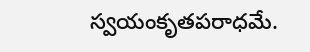స్వయంకృతపరాధమే.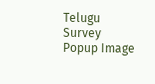Telugu Survey Popup Image